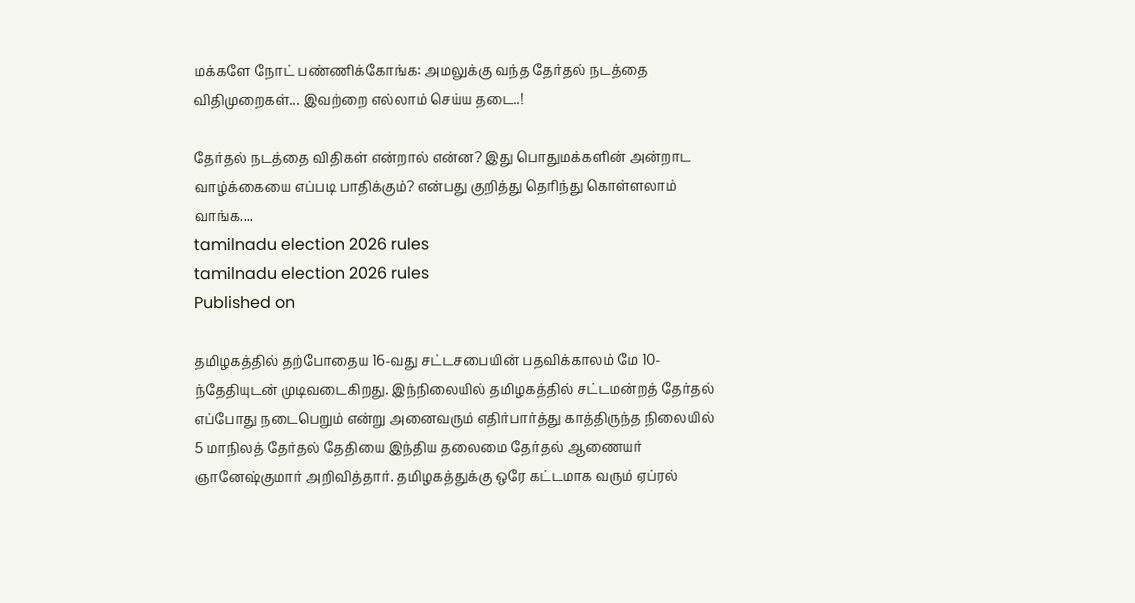மக்களே நோட் பண்ணிக்கோங்க: அமலுக்கு வந்த தேர்தல் நடத்தை விதிமுறைகள்... இவற்றை எல்லாம் செய்ய தடை..!

தேர்தல் நடத்தை விதிகள் என்றால் என்ன? இது பொதுமக்களின் அன்றாட வாழ்க்கையை எப்படி பாதிக்கும்? என்பது குறித்து தெரிந்து கொள்ளலாம் வாங்க....
tamilnadu election 2026 rules
tamilnadu election 2026 rules
Published on

தமிழகத்தில் தற்போதைய 16-வது சட்டசபையின் பதவிக்காலம் மே 10-ந்தேதியுடன் முடிவடைகிறது. இந்நிலையில் தமிழகத்தில் சட்டமன்றத் தேர்தல் எப்போது நடைபெறும் என்று அனைவரும் எதிர்பார்த்து காத்திருந்த நிலையில் 5 மாநிலத் தேர்தல் தேதியை இந்திய தலைமை தேர்தல் ஆணையர் ஞானேஷ்குமார் அறிவித்தார். தமிழகத்துக்கு ஒரே கட்டமாக வரும் ஏப்ரல்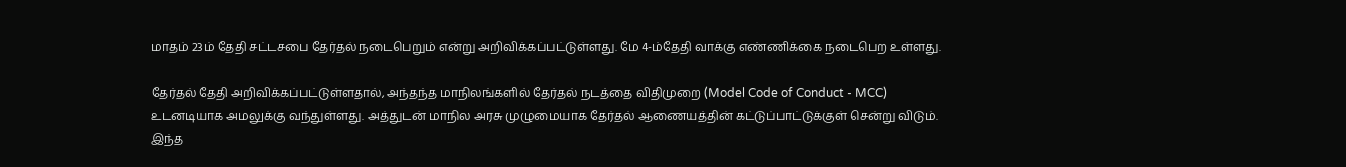மாதம் 23ம் தேதி சட்டசபை தேர்தல் நடைபெறும் என்று அறிவிக்கப்பட்டுள்ளது. மே 4-ம்தேதி வாக்கு எண்ணிக்கை நடைபெற உள்ளது.

தேர்தல் தேதி அறிவிக்கப்பட்டுள்ளதால், அந்தந்த மாநிலங்களில் தேர்தல் நடத்தை விதிமுறை (Model Code of Conduct - MCC) உடனடியாக அமலுக்கு வந்துள்ளது. அத்துடன் மாநில அரசு முழுமையாக தேர்தல் ஆணையத்தின் கட்டுப்பாட்டுக்குள் சென்று விடும். இந்த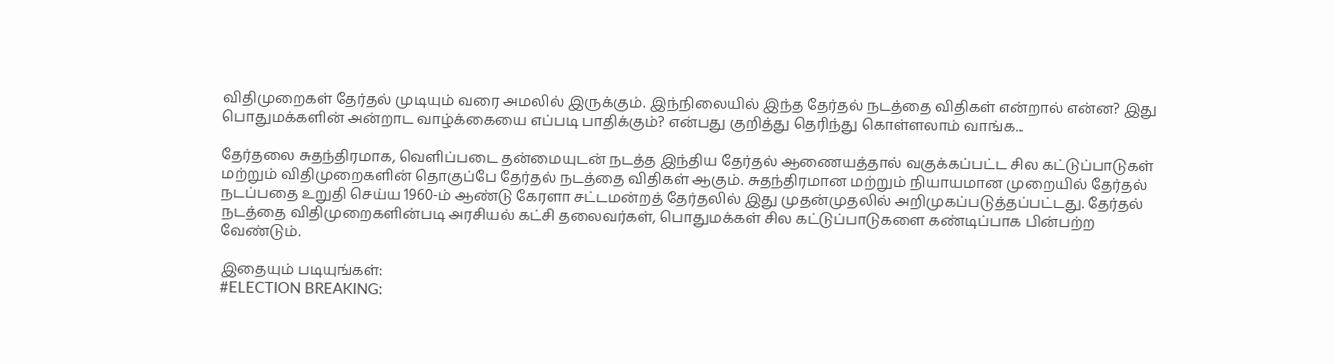விதிமுறைகள் தேர்தல் முடியும் வரை அமலில் இருக்கும். இந்நிலையில் இந்த தேர்தல் நடத்தை விதிகள் என்றால் என்ன? இது பொதுமக்களின் அன்றாட வாழ்க்கையை எப்படி பாதிக்கும்? என்பது குறித்து தெரிந்து கொள்ளலாம் வாங்க...

தேர்தலை சுதந்திரமாக, வெளிப்படை தன்மையுடன் நடத்த இந்திய தேர்தல் ஆணையத்தால் வகுக்கப்பட்ட சில கட்டுப்பாடுகள் மற்றும் விதிமுறைகளின் தொகுப்பே தேர்தல் நடத்தை விதிகள் ஆகும். சுதந்திரமான மற்றும் நியாயமான முறையில் தேர்தல் நடப்பதை உறுதி செய்ய 1960-ம் ஆண்டு கேரளா சட்டமன்றத் தேர்தலில் இது முதன்முதலில் அறிமுகப்படுத்தப்பட்டது. தேர்தல் நடத்தை விதிமுறைகளின்படி அரசியல் கட்சி தலைவர்கள், பொதுமக்கள் சில கட்டுப்பாடுகளை கண்டிப்பாக பின்பற்ற வேண்டும்.

இதையும் படியுங்கள்:
#ELECTION BREAKING: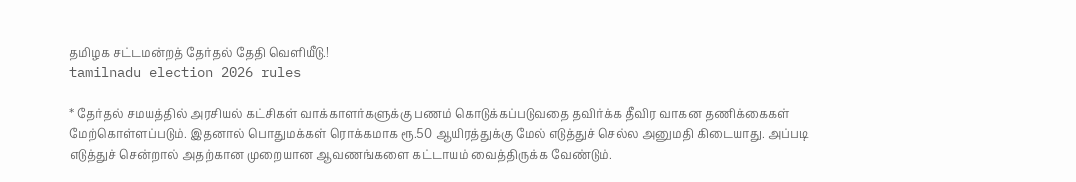தமிழக சட்டமன்றத் தேர்தல் தேதி வெளியீடு.!
tamilnadu election 2026 rules

* தேர்தல் சமயத்தில் அரசியல் கட்சிகள் வாக்காளர்களுக்கு பணம் கொடுக்கப்படுவதை தவிர்க்க தீவிர வாகன தணிக்கைகள் மேற்கொள்ளப்படும். இதனால் பொதுமக்கள் ரொக்கமாக ரூ.50 ஆயிரத்துக்கு மேல் எடுத்துச் செல்ல அனுமதி கிடையாது. அப்படி எடுத்துச் சென்றால் அதற்கான முறையான ஆவணங்களை கட்டாயம் வைத்திருக்க வேண்டும்.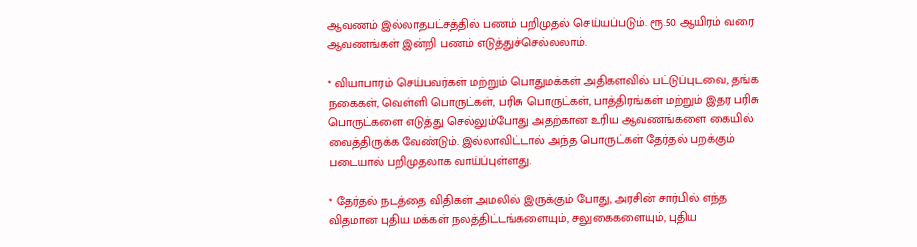ஆவணம் இல்லாதபட்சத்தில் பணம் பறிமுதல் செய்யப்படும். ரூ.50 ஆயிரம் வரை ஆவணங்கள் இன்றி பணம் எடுத்துச்செல்லலாம்.

* வியாபாரம் செய்பவர்கள் மற்றும் பொதுமக்கள் அதிகளவில் பட்டுப்புடவை, தங்க நகைகள், வெள்ளி பொருட்கள், பரிசு பொருட்கள், பாத்திரங்கள் மற்றும் இதர பரிசு பொருட்களை எடுத்து செல்லும்போது அதற்கான உரிய ஆவணங்களை கையில் வைத்திருக்க வேண்டும். இல்லாவிட்டால் அந்த பொருட்கள் தேர்தல் பறக்கும் படையால் பறிமுதலாக வாய்ப்புள்ளது.

* தேர்தல் நடத்தை விதிகள் அமலில் இருக்கும் போது, அரசின் சார்பில் எந்த விதமான புதிய மக்கள் நலத்திட்டங்களையும், சலுகைகளையும், புதிய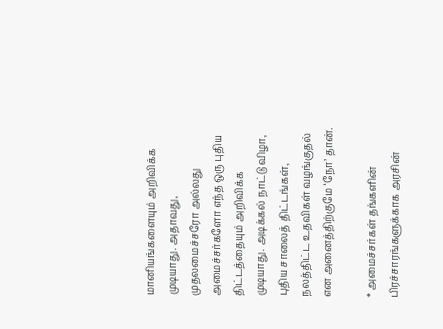மானியங்களையும் அறிவிக்க முடியாது. அதாவது, முதலமைச்சரோ அல்லது அமைச்சர்களோ எந்த ஒரு புதிய திட்டத்தையும் அறிவிக்க முடியாது. அடிக்கல் நாட்டு விழா, புதிய சாலைத் திட்டங்கள், நலத்திட்ட உதவிகள் வழங்குதல் என அனைத்திற்குமே ‘நோ’ தான்.

* அமைச்சர்கள் தங்களின் பிரச்சாரங்களுக்காக அரசின்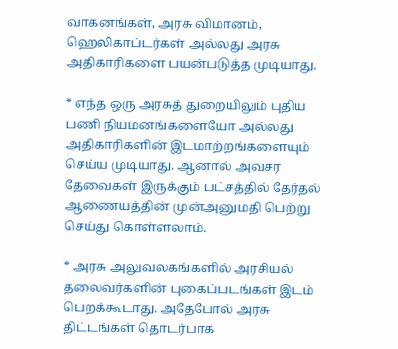வாகனங்கள், அரசு விமானம், ஹெலிகாப்டர்கள் அல்லது அரசு அதிகாரிகளை பயன்படுத்த முடியாது.

* எந்த ஒரு அரசுத் துறையிலும் புதிய பணி நியமனங்களையோ அல்லது அதிகாரிகளின் இடமாற்றங்களையும் செய்ய முடியாது. ஆனால் அவசர தேவைகள் இருக்கும் பட்சத்தில் தேர்தல் ஆணையத்தின் முன்அனுமதி பெற்று செய்து கொள்ளலாம்.

* அரசு அலுவலகங்களில் அரசியல் தலைவர்களின் புகைப்படங்கள் இடம் பெறக்கூடாது. அதேபோல் அரசு திட்டங்கள் தொடர்பாக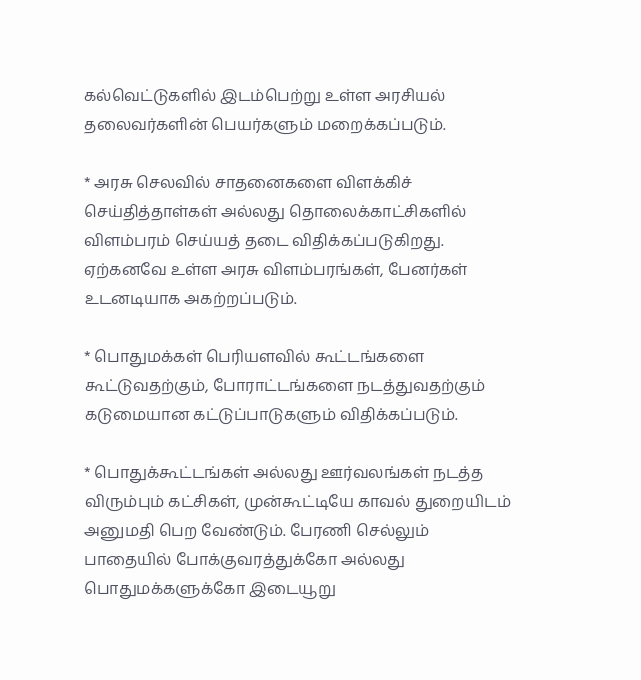கல்வெட்டுகளில் இடம்பெற்று உள்ள அரசியல் தலைவர்களின் பெயர்களும் மறைக்கப்படும்.

* அரசு செலவில் சாதனைகளை விளக்கிச் செய்தித்தாள்கள் அல்லது தொலைக்காட்சிகளில் விளம்பரம் செய்யத் தடை விதிக்கப்படுகிறது. ஏற்கனவே உள்ள அரசு விளம்பரங்கள், பேனர்கள் உடனடியாக அகற்றப்படும்.

* பொதுமக்கள் பெரியளவில் கூட்டங்களை கூட்டுவதற்கும், போராட்டங்களை நடத்துவதற்கும் கடுமையான கட்டுப்பாடுகளும் விதிக்கப்படும்.

* பொதுக்கூட்டங்கள் அல்லது ஊர்வலங்கள் நடத்த விரும்பும் கட்சிகள், முன்கூட்டியே காவல் துறையிடம் அனுமதி பெற வேண்டும். பேரணி செல்லும் பாதையில் போக்குவரத்துக்கோ அல்லது பொதுமக்களுக்கோ இடையூறு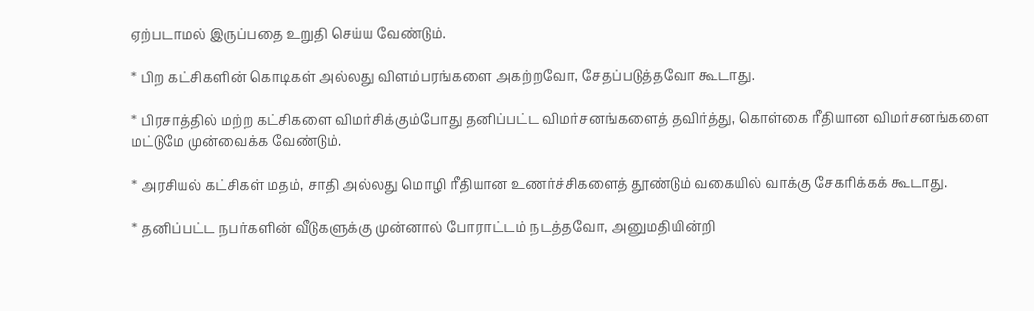ஏற்படாமல் இருப்பதை உறுதி செய்ய வேண்டும்.

* பிற கட்சிகளின் கொடிகள் அல்லது விளம்பரங்களை அகற்றவோ, சேதப்படுத்தவோ கூடாது.

* பிரசாத்தில் மற்ற கட்சிகளை விமர்சிக்கும்போது தனிப்பட்ட விமர்சனங்களைத் தவிர்த்து, கொள்கை ரீதியான விமர்சனங்களை மட்டுமே முன்வைக்க வேண்டும்.

* அரசியல் கட்சிகள் மதம், சாதி அல்லது மொழி ரீதியான உணர்ச்சிகளைத் தூண்டும் வகையில் வாக்கு சேகரிக்கக் கூடாது.

* தனிப்பட்ட நபர்களின் வீடுகளுக்கு முன்னால் போராட்டம் நடத்தவோ, அனுமதியின்றி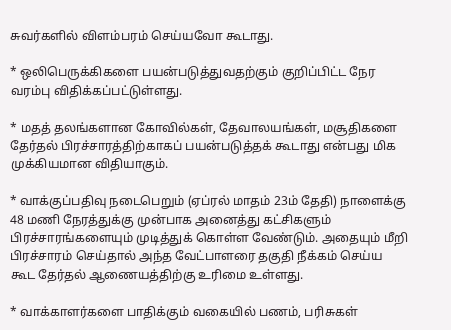சுவர்களில் விளம்பரம் செய்யவோ கூடாது.

* ஒலிபெருக்கிகளை பயன்படுத்துவதற்கும் குறிப்பிட்ட நேர வரம்பு விதிக்கப்பட்டுள்ளது.

* மதத் தலங்களான கோவில்கள், தேவாலயங்கள், மசூதிகளை தேர்தல் பிரச்சாரத்திற்காகப் பயன்படுத்தக் கூடாது என்பது மிக முக்கியமான விதியாகும்.

* வாக்குப்பதிவு நடைபெறும் (ஏப்ரல் மாதம் 23ம் தேதி) நாளைக்கு 48 மணி நேரத்துக்கு முன்பாக அனைத்து கட்சிகளும் பிரச்சாரங்களையும் முடித்துக் கொள்ள வேண்டும். அதையும் மீறி பிரச்சாரம் செய்தால் அந்த வேட்பாளரை தகுதி நீக்கம் செய்ய கூட தேர்தல் ஆணையத்திற்கு உரிமை உள்ளது.

* வாக்காளர்களை பாதிக்கும் வகையில் பணம், பரிசுகள்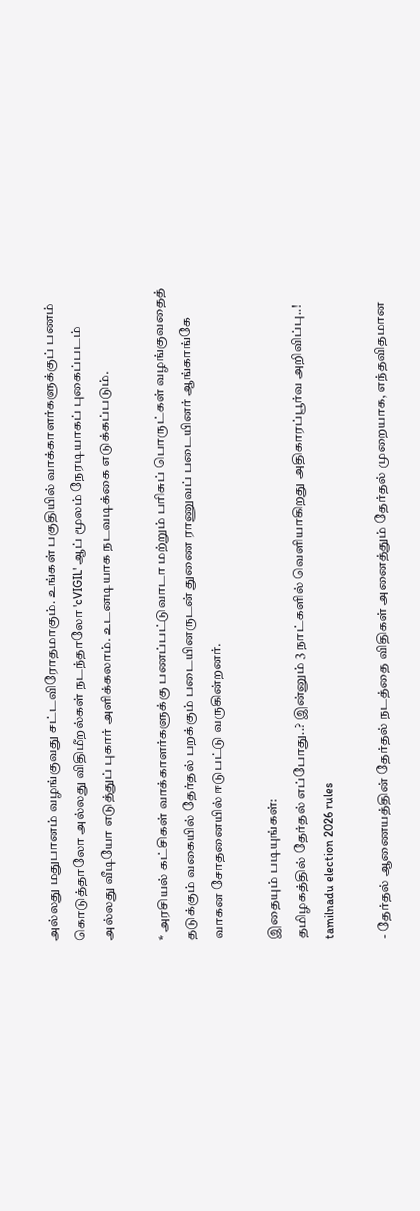அல்லது மதுபானம் வழங்குவது சட்டவிரோதமாகும். உங்கள் பகுதியில் வாக்காளர்களுக்குப் பணம் கொடுத்தாலோ அல்லது விதிமீறல்கள் நடந்தாலோ 'cVIGIL' ஆப் மூலம் நேரடியாகப் புகைப்படம் அல்லது வீடியோ எடுத்துப் புகார் அளிக்கலாம். உடனடியாக நடவடிக்கை எடுக்கப்படும்.

* அரசியல் கட்சிகள் வாக்காளர்களுக்கு பணப்பட்டுவாடா மற்றும் பரிசுப் பொருட்கள் வழங்குவதைத் தடுக்கும் வகையில் தேர்தல் பறக்கும் படையினருடன் துணை ராணுவப் படையினர் ஆங்காங்கே வாகன சோதனையில் ஈடுபட்டு வருகின்றனர்.

இதையும் படியுங்கள்:
தமிழகத்தில் தேர்தல் எப்போது..? இன்னும் 3 நாட்களில் வெளியாகிறது அதிகாரப்பூர்வ அறிவிப்பு..!
tamilnadu election 2026 rules

- தேர்தல் ஆணையத்தின் தேர்தல் நடத்தை விதிகள் அனைத்தும் தேர்தல் முறையாக, எந்தவிதமான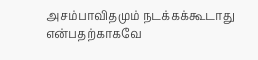அசம்பாவிதமும் நடக்கக்கூடாது என்பதற்காகவே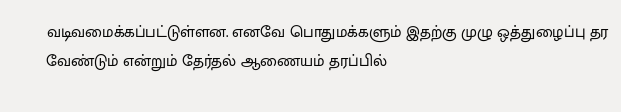வடிவமைக்கப்பட்டுள்ளன. எனவே பொதுமக்களும் இதற்கு முழு ஒத்துழைப்பு தர வேண்டும் என்றும் தேர்தல் ஆணையம் தரப்பில்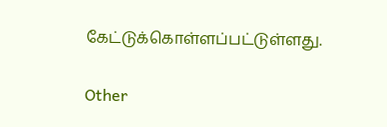கேட்டுக்கொள்ளப்பட்டுள்ளது.

Other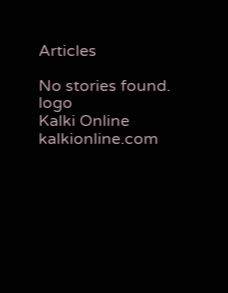Articles

No stories found.
logo
Kalki Online
kalkionline.com